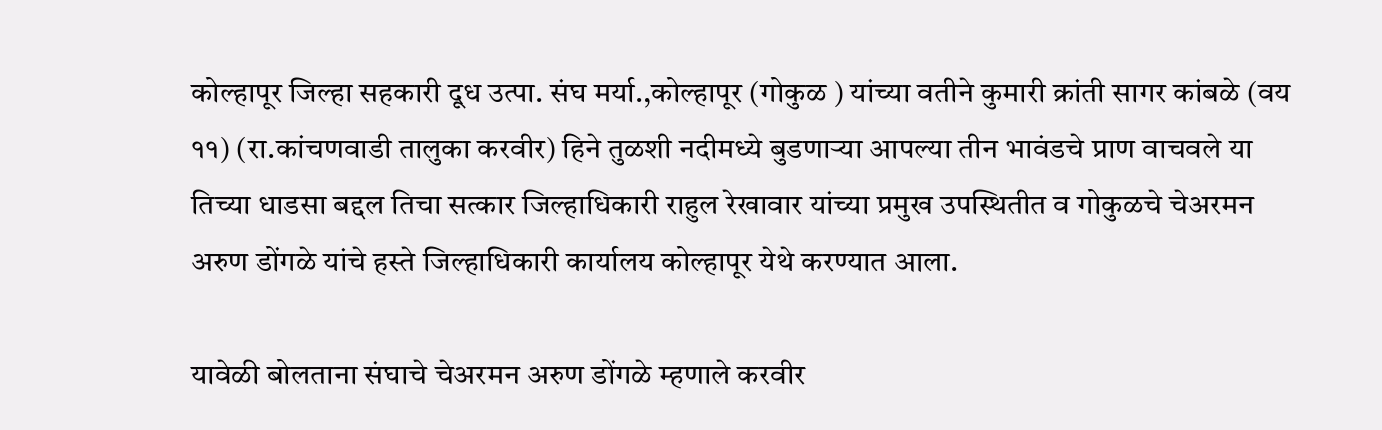कोल्हापूर जिल्हा सहकारी दूध उत्पा. संघ मर्या.,कोल्हापूर (गोकुळ ) यांच्या वतीने कुमारी क्रांती सागर कांबळे (वय ११) (रा.कांचणवाडी तालुका करवीर) हिने तुळशी नदीमध्ये बुडणाऱ्या आपल्या तीन भावंडचे प्राण वाचवले या तिच्या धाडसा बद्दल तिचा सत्कार जिल्हाधिकारी राहुल रेखावार यांच्या प्रमुख उपस्थितीत व गोकुळचे चेअरमन अरुण डोंगळे यांचे हस्ते जिल्हाधिकारी कार्यालय कोल्हापूर येथे करण्यात आला.

यावेळी बोलताना संघाचे चेअरमन अरुण डोंगळे म्हणाले करवीर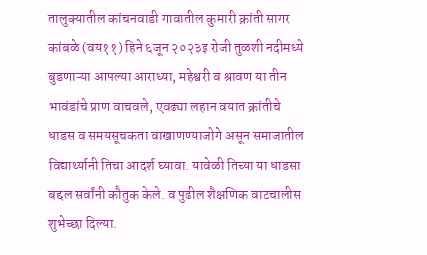तालुक्यातील कांचनवाडी गावातील कुमारी क्रांती सागर कांबळे (वय११) हिने ६जून २०२३इ रोजी तुळशी नदीमध्ये बुडणाऱ्या आपल्या आराध्या, महेश्वरी व श्रावण या तीन भावंडांचे प्राण वाचवले, एवढ्या लहान वयात क्रांतीचे धाडस व समयसूचकता वाखाणण्याजोगे असून समाजातील विद्यार्थ्यानी तिचा आदर्श घ्यावा. यावेळी तिच्या या धाडसा बद्दल सर्वांनी कौतुक केले. व पुढील शैक्षणिक वाटचालीस शुभेच्छा दिल्या.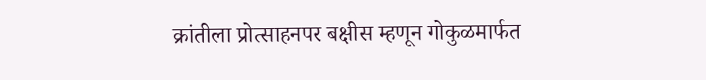क्रांतीला प्रोत्साहनपर बक्षीस म्हणून गोकुळमार्फत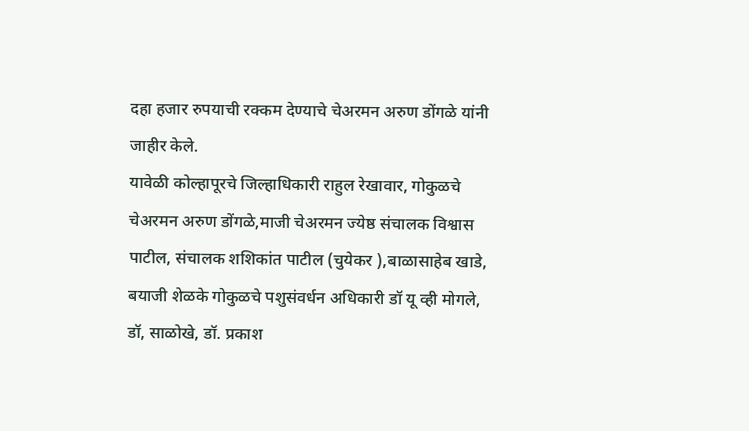दहा हजार रुपयाची रक्कम देण्याचे चेअरमन अरुण डोंगळे यांनी जाहीर केले.
यावेळी कोल्हापूरचे जिल्हाधिकारी राहुल रेखावार, गोकुळचे चेअरमन अरुण डोंगळे,माजी चेअरमन ज्येष्ठ संचालक विश्वास पाटील, संचालक शशिकांत पाटील (चुयेकर ),बाळासाहेब खाडे, बयाजी शेळके गोकुळचे पशुसंवर्धन अधिकारी डॉ यू व्ही मोगले, डॉ, साळोखे, डॉ. प्रकाश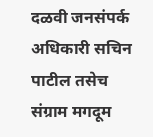दळवी जनसंपर्क अधिकारी सचिन पाटील तसेच संग्राम मगदूम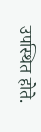उपस्थित होते.